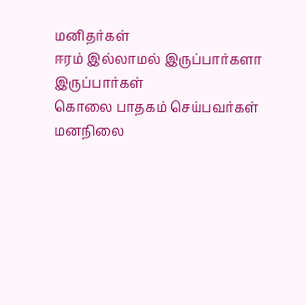மனிதர்கள்
ஈரம் இல்லாமல் இருப்பார்களா
இருப்பார்கள்
கொலை பாதகம் செய்பவர்கள்
மனநிலை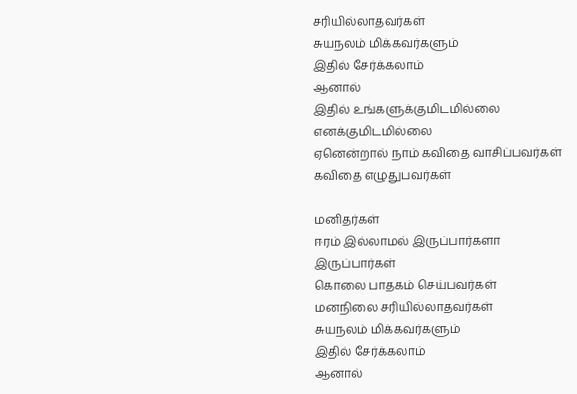சரியில்லாதவர்கள்
சுயநலம் மிக்கவர்களும்
இதில் சேர்க்கலாம்
ஆனால்
இதில் உங்களுக்குமிடமில்லை
எனக்குமிடமில்லை
ஏனென்றால் நாம் கவிதை வாசிப்பவர்கள்
கவிதை எழுதுபவர்கள்

மனிதர்கள்
ஈரம் இல்லாமல் இருப்பார்களா
இருப்பார்கள்
கொலை பாதகம் செய்பவர்கள்
மனநிலை சரியில்லாதவர்கள்
சுயநலம் மிக்கவர்களும்
இதில் சேர்க்கலாம்
ஆனால்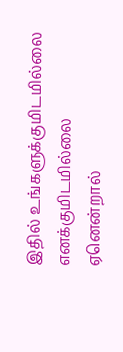இதில் உங்களுக்குமிடமில்லை
எனக்குமிடமில்லை
ஏனென்றால்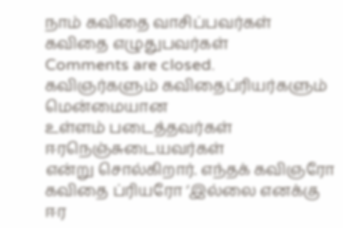நாம் கவிதை வாசிப்பவர்கள்
கவிதை எழுதுபவர்கள்
Comments are closed.
கவிஞர்களும் கவிதைப்ரியர்களும்
மென்மையான
உள்ளம் படைத்தவர்கள்
ஈரநெஞ்சுடையவர்கள்
என்று சொல்கிறார். எந்தக் கவிஞரோ கவிதை ப்ரியரோ ‘இல்லை எனக்கு
ஈர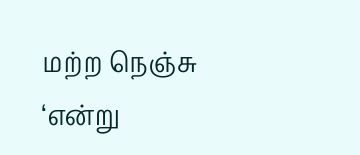மற்ற நெஞ்சு ‘என்று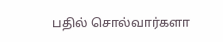பதில் சொல்வார்களா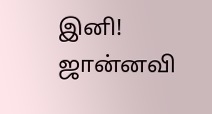இனி!
ஜான்னவி